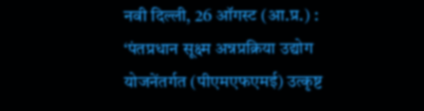नवी दिल्ली, 26 ऑगस्ट (आ.प्र.) :
‘पंतप्रधान सूक्ष्म अन्नप्रक्रिया उद्योग योजनेंतर्गत (पीएमएफएमई) उत्कृष्ट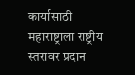कार्यासाठी महाराष्ट्राला राष्ट्रीय स्तरावर प्रदान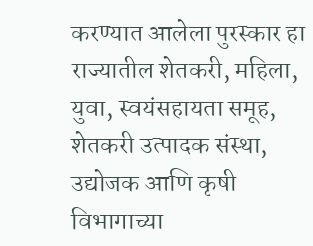करण्यात आलेला पुरस्कार हा राज्यातील शेतकरी, महिला, युवा, स्वयंसहायता समूह, शेतकरी उत्पादक संस्था, उद्योजक आणि कृषी विभागाच्या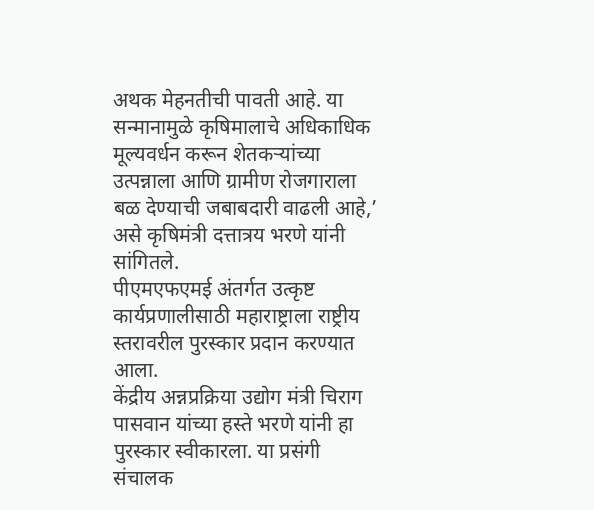अथक मेहनतीची पावती आहे. या सन्मानामुळे कृषिमालाचे अधिकाधिक मूल्यवर्धन करून शेतकऱ्यांच्या उत्पन्नाला आणि ग्रामीण रोजगाराला बळ देण्याची जबाबदारी वाढली आहे,’ असे कृषिमंत्री दत्तात्रय भरणे यांनी सांगितले.
पीएमएफएमई अंतर्गत उत्कृष्ट कार्यप्रणालीसाठी महाराष्ट्राला राष्ट्रीय स्तरावरील पुरस्कार प्रदान करण्यात आला.
केंद्रीय अन्नप्रक्रिया उद्योग मंत्री चिराग पासवान यांच्या हस्ते भरणे यांनी हा पुरस्कार स्वीकारला. या प्रसंगी संचालक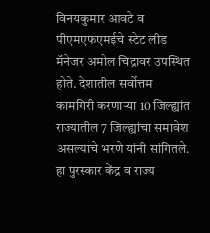विनयकुमार आवटे व पीएमएफएमईचे स्टेट लीड मॅनेजर अमोल चिद्रावर उपस्थित होते. देशातील सर्वोत्तम कामगिरी करणाऱ्या 10 जिल्ह्यांत राज्यातील 7 जिल्ह्यांचा समावेश असल्याचे भरणे यांनी सांगितले. हा पुरस्कार केंद्र व राज्य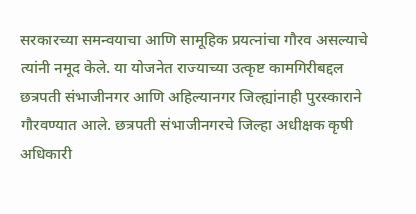सरकारच्या समन्वयाचा आणि सामूहिक प्रयत्नांचा गौरव असल्याचे त्यांनी नमूद केले. या योजनेत राज्याच्या उत्कृष्ट कामगिरीबद्दल छत्रपती संभाजीनगर आणि अहिल्यानगर जिल्ह्यांनाही पुरस्काराने गौरवण्यात आले. छत्रपती संभाजीनगरचे जिल्हा अधीक्षक कृषी अधिकारी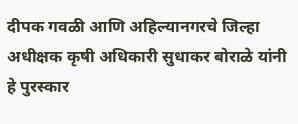दीपक गवळी आणि अहिल्यानगरचे जिल्हा अधीक्षक कृषी अधिकारी सुधाकर बोराळे यांनी हे पुरस्कार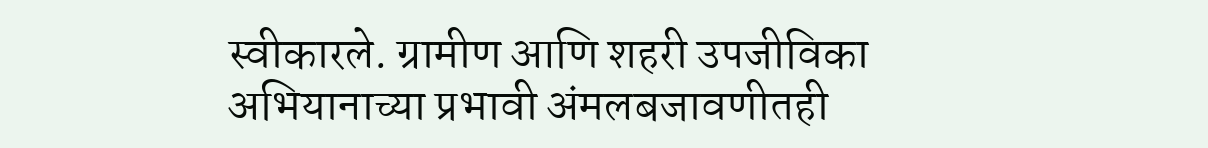स्वीकारले. ग्रामीण आणि शहरी उपजीविका अभियानाच्या प्रभावी अंमलबजावणीतही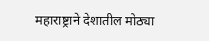महाराष्ट्राने देशातील मोठ्या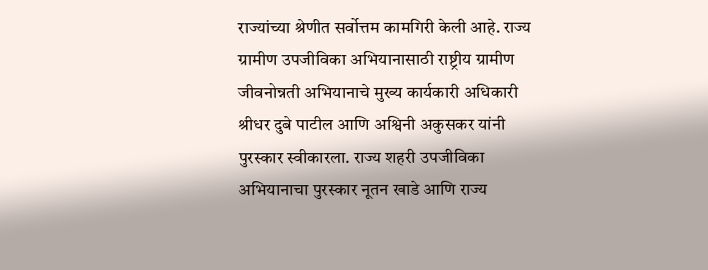राज्यांच्या श्रेणीत सर्वोत्तम कामगिरी केली आहे. राज्य ग्रामीण उपजीविका अभियानासाठी राष्ट्रीय ग्रामीण जीवनोन्नती अभियानाचे मुख्य कार्यकारी अधिकारी श्रीधर दुबे पाटील आणि अश्विनी अकुसकर यांनी पुरस्कार स्वीकारला. राज्य शहरी उपजीविका अभियानाचा पुरस्कार नूतन खाडे आणि राज्य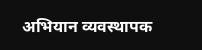अभियान व्यवस्थापक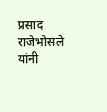प्रसाद राजेभोसले यांनी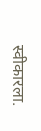स्वीकारला.